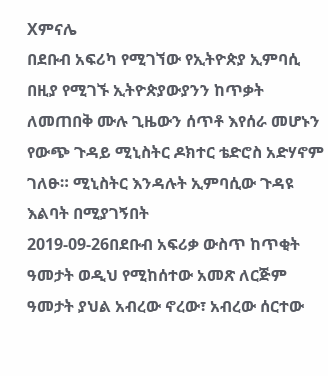Xምናሌ
በደቡብ አፍሪካ የሚገኘው የኢትዮጵያ ኢምባሲ በዚያ የሚገኙ ኢትዮጵያውያንን ከጥቃት ለመጠበቅ ሙሉ ጊዜውን ሰጥቶ እየሰራ መሆኑን የውጭ ጉዳይ ሚኒስትር ዶክተር ቴድሮስ አድሃኖም ገለፁ። ሚኒስትር እንዳሉት ኢምባሲው ጉዳዩ እልባት በሚያገኝበት
2019-09-26በደቡብ አፍሪቃ ውስጥ ከጥቂት ዓመታት ወዲህ የሚከሰተው አመጽ ለርጅም ዓመታት ያህል አብረው ኖረው፣ አብረው ሰርተው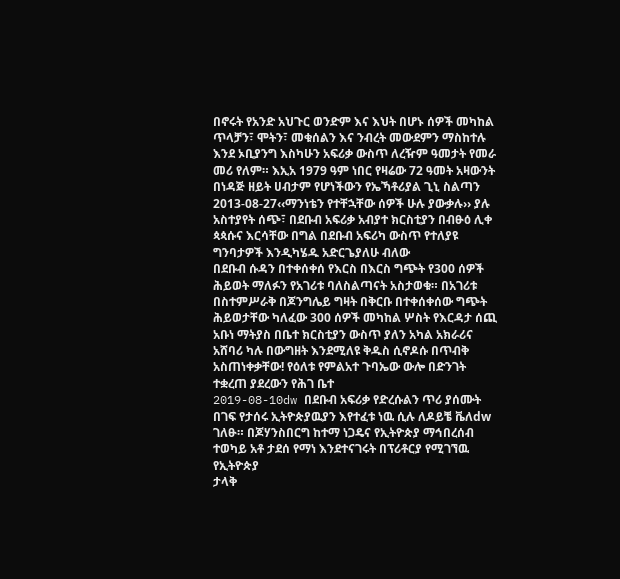በኖሩት የአንድ አህጉር ወንድም እና እህት በሆኑ ሰዎች መካከል ጥላቻን፣ ሞትን፣ መቁሰልን እና ንብረት መውደምን ማስከተሉ
እንደ ኦቢያንግ እስካሁን አፍሪቃ ውስጥ ለረዥም ዓመታት የመራ መሪ የለም። እኢአ 1979 ዓም ነበር የዛሬው 72 ዓመት አዛውንት በነዳጅ ዘይት ሀብታም የሆነችውን የኤኻቶሪያል ጊኒ ስልጣን
2013-08-27‹‹ማንነቴን የተቸኋቸው ሰዎች ሁሉ ያውቃሉ›› ያሉ አስተያየት ሰጭ፣ በደቡብ አፍሪቃ አብያተ ክርስቲያን በብፁዕ ሊቀ ጳጳሱና እርሳቸው በግል በደቡብ አፍሪካ ውስጥ የተለያዩ ግንባታዎች እንዲካሄዱ አድርጌያለሁ ብለው
በደቡብ ሱዳን በተቀሰቀሰ የእርስ በእርስ ግጭት የ300 ሰዎች ሕይወት ማለፉን የአገሪቱ ባለስልጣናት አስታወቁ። በአገሪቱ በስተምሥራቅ በጆንግሌይ ግዛት በቅርቡ በተቀሰቀሰው ግጭት ሕይወታቸው ካለፈው 300 ሰዎች መካከል ሦስት የእርዳታ ሰጪ
አቡነ ማትያስ በቤተ ክርስቲያን ውስጥ ያለን አካል አክራሪና አሸባሪ ካሉ በውግዘት እንደሚለዩ ቅዱስ ሲኖዶሱ በጥብቅ አስጠነቀቃቸው! የዕለቱ የምልአተ ጉባኤው ውሎ በድንገት ተቋረጠ ያደረውን የሕገ ቤተ
2019-08-10dw በደቡብ አፍሪቃ የድረሱልን ጥሪ ያሰሙት በገፍ የታሰሩ ኢትዮጵያዉያን እየተፈቱ ነዉ ሲሉ ለዶይቼ ቬለdw ገለፁ። በጆሃንስበርግ ከተማ ነጋዴና የኢትዮጵያ ማኅበረሰብ ተወካይ አቶ ታደሰ የማነ እንደተናገሩት በፕሪቶርያ የሚገኘዉ የኢትዮጵያ
ታላቅ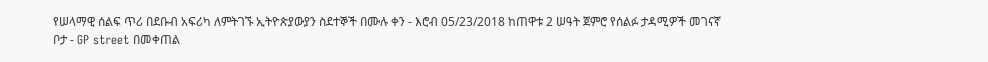የሠላማዊ ሰልፍ ጥሪ በደቡብ አፍሪካ ለምትገኙ ኢትዮጵያውያን ስደተኞች በሙሉ ቀን - እሮብ 05/23/2018 ከጠዋቱ 2 ሠዓት ጀምሮ የሰልፉ ታዳሚዎች መገናኛ ቦታ - GP street በመቀጠል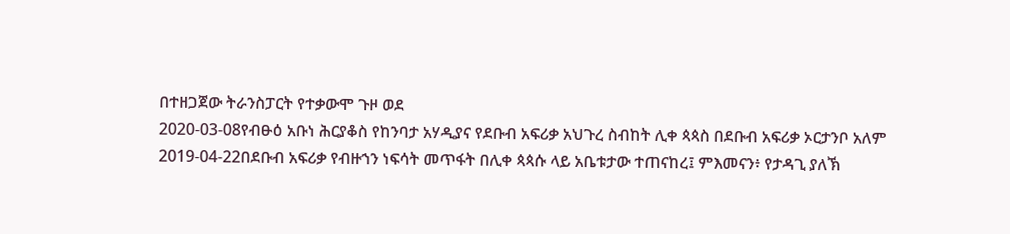በተዘጋጀው ትራንስፓርት የተቃውሞ ጉዞ ወደ
2020-03-08የብፁዕ አቡነ ሕርያቆስ የከንባታ አሃዲያና የደቡብ አፍሪቃ አህጉረ ስብከት ሊቀ ጳጳስ በደቡብ አፍሪቃ ኦርታንቦ አለም
2019-04-22በደቡብ አፍሪቃ የብዙኀን ነፍሳት መጥፋት በሊቀ ጳጳሱ ላይ አቤቱታው ተጠናከረ፤ ምእመናን፥ የታዳጊ ያለኽ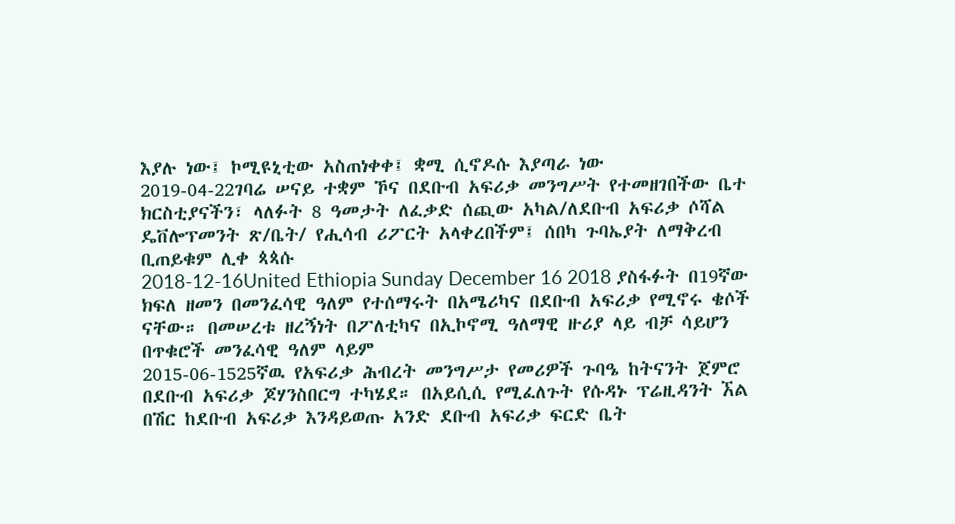እያሉ ነው፤ ኮሚዩኒቲው አስጠነቀቀ፤ ቋሚ ሲኖዶሱ እያጣራ ነው
2019-04-22ገባሬ ሠናይ ተቋም ኾና በደቡብ አፍሪቃ መንግሥት የተመዘገበችው ቤተ ክርስቲያናችን፣ ላለፉት 8 ዓመታት ለፈቃድ ሰጪው አካል/ለደቡብ አፍሪቃ ሶሻል ዴቨሎፕመንት ጽ/ቤት/ የሒሳብ ሪፖርት አላቀረበችም፤ ሰበካ ጉባኤያት ለማቅረብ ቢጠይቁም ሊቀ ጳጳሱ
2018-12-16United Ethiopia Sunday December 16 2018 ያስፋፉት በ19ኛው ክፍለ ዘመን በመንፈሳዊ ዓለም የተሰማሩት በአሜሪካና በደቡብ አፍሪቃ የሚኖሩ ቄሶች ናቸው። በመሠረቱ ዘረኝነት በፖለቲካና በኢኮኖሚ ዓለማዊ ዙሪያ ላይ ብቻ ሳይሆን በጥቁሮች መንፈሳዊ ዓለም ላይም
2015-06-1525ኛዉ የአፍሪቃ ሕብረት መንግሥታ የመሪዎች ጉባዔ ከትናንት ጀምሮ በደቡብ አፍሪቃ ጆሃንስበርግ ተካሄደ። በአይሲሲ የሚፈለጉት የሱዳኑ ፕሬዚዳንት ኧል በሽር ከደቡብ አፍሪቃ እንዳይወጡ አንድ ደቡብ አፍሪቃ ፍርድ ቤት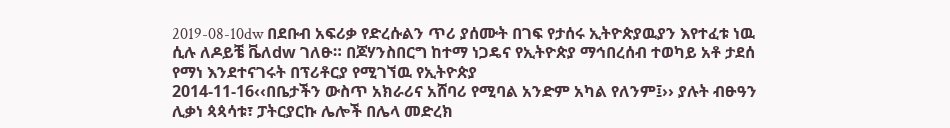2019-08-10dw በደቡብ አፍሪቃ የድረሱልን ጥሪ ያሰሙት በገፍ የታሰሩ ኢትዮጵያዉያን እየተፈቱ ነዉ ሲሉ ለዶይቼ ቬለdw ገለፁ። በጆሃንስበርግ ከተማ ነጋዴና የኢትዮጵያ ማኅበረሰብ ተወካይ አቶ ታደሰ የማነ እንደተናገሩት በፕሪቶርያ የሚገኘዉ የኢትዮጵያ
2014-11-16‹‹በቤታችን ውስጥ አክራሪና አሸባሪ የሚባል አንድም አካል የለንም፤›› ያሉት ብፁዓን ሊቃነ ጳጳሳቱ፣ ፓትርያርኩ ሌሎች በሌላ መድረክ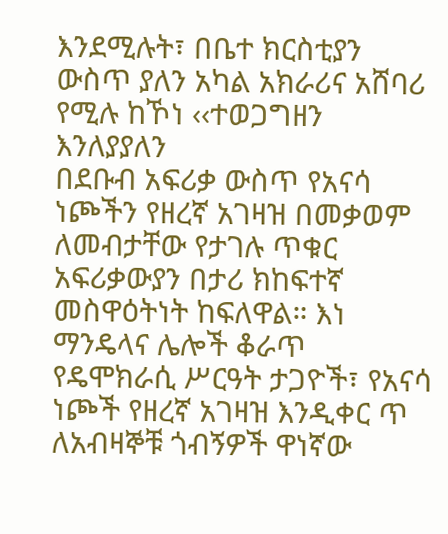እንደሚሉት፣ በቤተ ክርስቲያን ውስጥ ያለን አካል አክራሪና አሸባሪ የሚሉ ከኾነ ‹‹ተወጋግዘን እንለያያለን
በደቡብ አፍሪቃ ውስጥ የአናሳ ነጮችን የዘረኛ አገዛዝ በመቃወም ለመብታቸው የታገሉ ጥቁር አፍሪቃውያን በታሪ ክከፍተኛ መስዋዕትነት ከፍለዋል። እነ ማንዴላና ሌሎች ቆራጥ የዴሞክራሲ ሥርዓት ታጋዮች፣ የአናሳ ነጮች የዘረኛ አገዛዝ እንዲቀር ጥ
ለአብዛኞቹ ጎብኝዎች ዋነኛው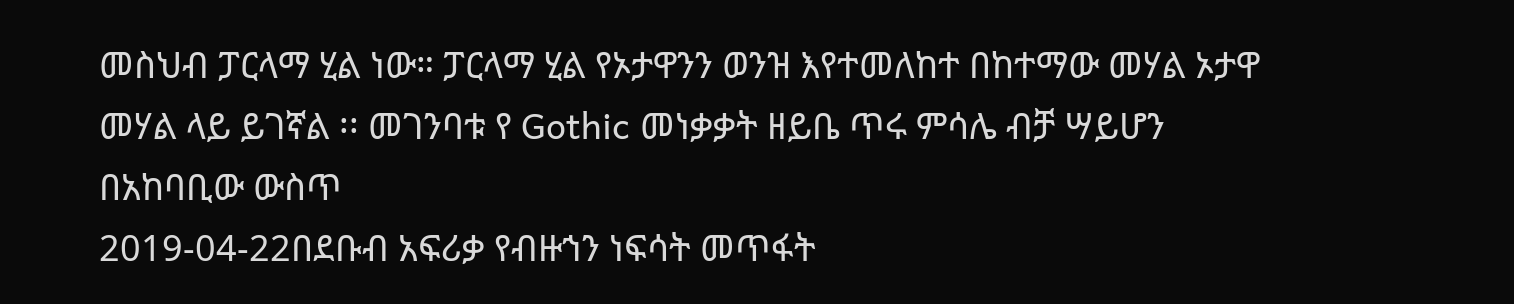መስህብ ፓርላማ ሂል ነው። ፓርላማ ሂል የኦታዋንን ወንዝ እየተመለከተ በከተማው መሃል ኦታዋ መሃል ላይ ይገኛል ፡፡ መገንባቱ የ Gothic መነቃቃት ዘይቤ ጥሩ ምሳሌ ብቻ ሣይሆን በአከባቢው ውስጥ
2019-04-22በደቡብ አፍሪቃ የብዙኀን ነፍሳት መጥፋት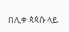በሊቀ ጳጳሱ ላይ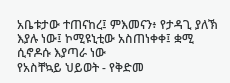አቤቱታው ተጠናከረ፤ ምእመናን፥ የታዳጊ ያለኽ እያሉ ነው፤ ኮሚዩኒቲው አስጠነቀቀ፤ ቋሚ ሲኖዶሱ እያጣራ ነው
የአስቸኳይ ህይወት - የቅድመ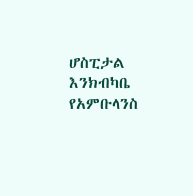ሆስፒታል እንክብካቤ የአምቡላንስ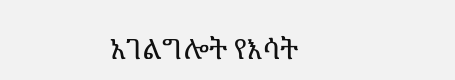አገልግሎት የእሳት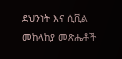ደህንነት እና ሲቪል መከላከያ መጽሔቶች